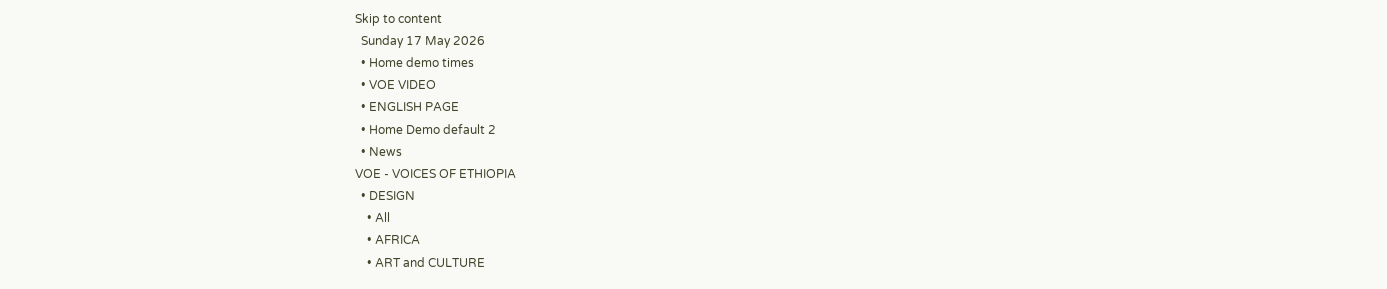Skip to content
  Sunday 17 May 2026
  • Home demo times
  • VOE VIDEO
  • ENGLISH PAGE
  • Home Demo default 2
  • News
VOE - VOICES OF ETHIOPIA
  • DESIGN
    • All
    • AFRICA
    • ART and CULTURE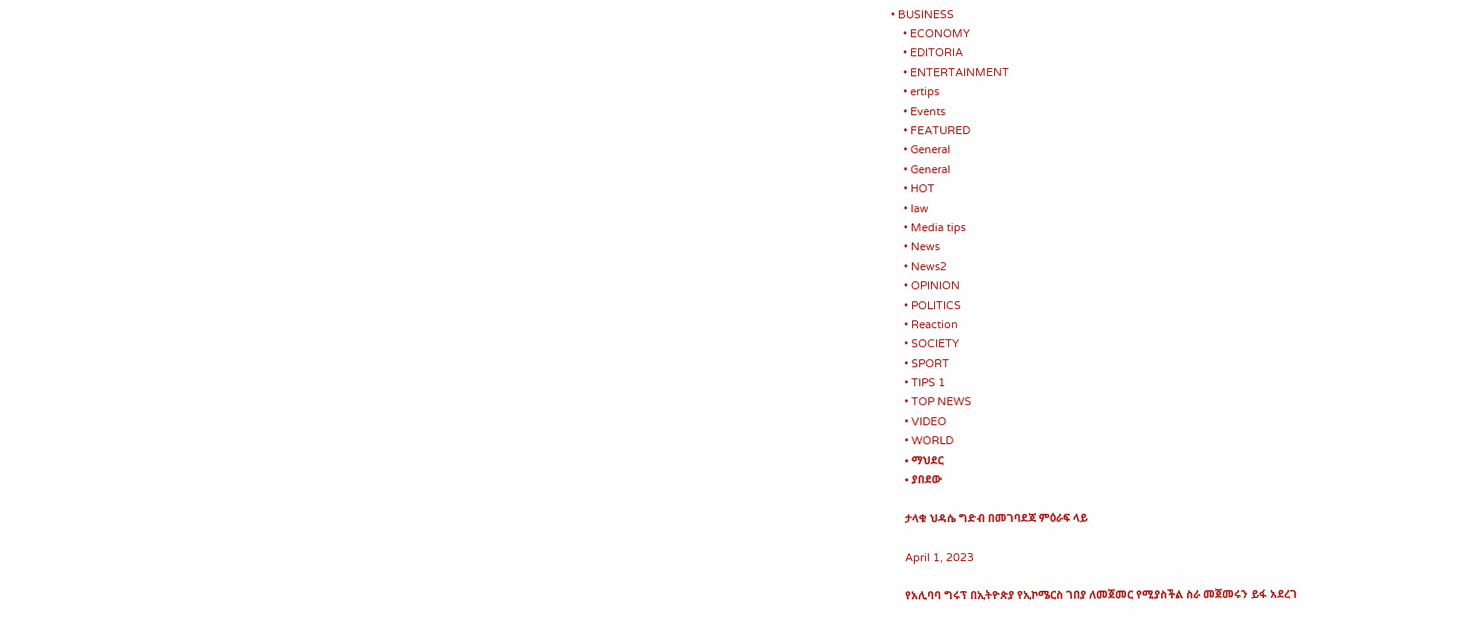• BUSINESS
    • ECONOMY
    • EDITORIA
    • ENTERTAINMENT
    • ertips
    • Events
    • FEATURED
    • General
    • General
    • HOT
    • law
    • Media tips
    • News
    • News2
    • OPINION
    • POLITICS
    • Reaction
    • SOCIETY
    • SPORT
    • TIPS 1
    • TOP NEWS
    • VIDEO
    • WORLD
    • ማህደር
    • ያበደው

    ታላቁ ህዳሴ ግድብ በመገባደጃ ምዕራፍ ላይ

    April 1, 2023

    የአሊባባ ግሩፕ በኢትዮጵያ የኢኮሜርስ ገበያ ለመጀመር የሚያስችል ስራ መጀመሩን ይፋ አደረገ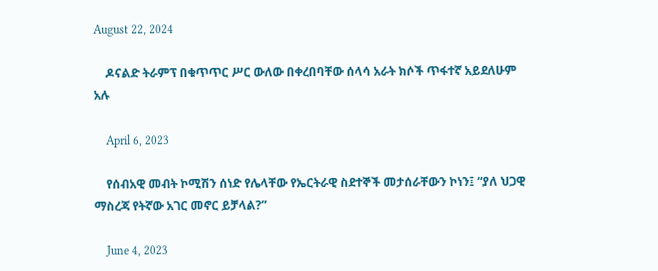August 22, 2024

    ዶናልድ ትራምፕ በቁጥጥር ሥር ውለው በቀረበባቸው ሰላሳ አራት ክሶች ጥፋተኛ አይደለሁም አሉ

    April 6, 2023

    የሰብአዊ መብት ኮሚሽን ሰነድ የሌላቸው የኤርትራዊ ስደተኞች መታሰራቸውን ኮነን፤ “ያለ ህጋዊ ማስረጃ የትኛው አገር መኖር ይቻላል?”

    June 4, 2023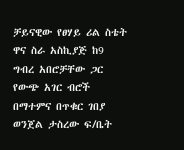ቻይናዊው የፀሃይ ሪል ስቴት ዋና ስራ አስኪያጅ ከ9 ግብረ አበሮቻቸው ጋር የውጭ አገር ብሮች በማተምና በጥቁር ገበያ ወንጀል ታስረው ፍ/ቤት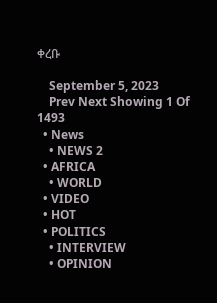ቀረቡ

    September 5, 2023
    Prev Next Showing 1 Of 1493
  • News
    • NEWS 2
  • AFRICA
    • WORLD
  • VIDEO
  • HOT
  • POLITICS
    • INTERVIEW
    • OPINION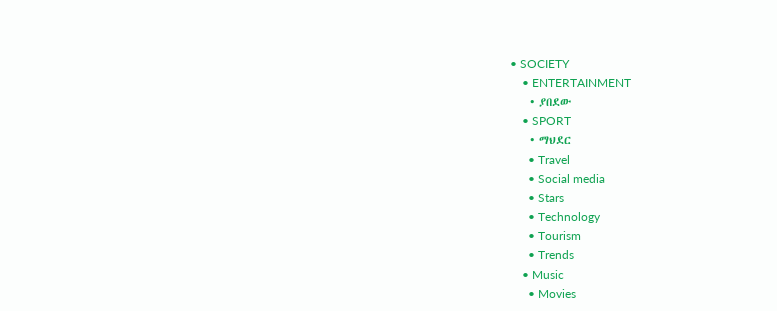• SOCIETY
    • ENTERTAINMENT
    • ያበደው
    • SPORT
    • ማህደር
      • Travel
      • Social media
      • Stars
      • Technology
      • Tourism
      • Trends
    • Music
      • Movies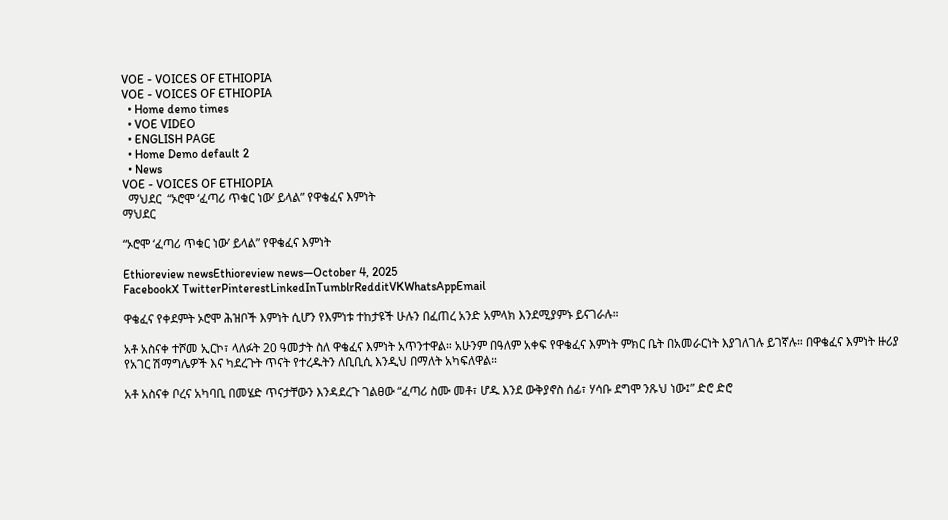VOE - VOICES OF ETHIOPIA
VOE - VOICES OF ETHIOPIA
  • Home demo times
  • VOE VIDEO
  • ENGLISH PAGE
  • Home Demo default 2
  • News
VOE - VOICES OF ETHIOPIA
  ማህደር  “ኦሮሞ ‘ፈጣሪ ጥቁር ነው’ ይላል” የዋቄፈና እምነት
ማህደር

“ኦሮሞ ‘ፈጣሪ ጥቁር ነው’ ይላል” የዋቄፈና እምነት

Ethioreview newsEthioreview news—October 4, 2025
FacebookX TwitterPinterestLinkedInTumblrRedditVKWhatsAppEmail

ዋቄፈና የቀደምት ኦሮሞ ሕዝቦች እምነት ሲሆን የእምነቱ ተከታዩች ሁሉን በፈጠረ አንድ አምላክ እንደሚያምኑ ይናገራሉ።

አቶ አስናቀ ተሾመ ኢርኮ፣ ላለፉት 20 ዓመታት ስለ ዋቄፈና እምነት አጥንተዋል። አሁንም በዓለም አቀፍ የዋቄፈና እምነት ምክር ቤት በአመራርነት እያገለገሉ ይገኛሉ። በዋቄፈና እምነት ዙሪያ የአገር ሽማግሌዎች እና ካደረጉት ጥናት የተረዱትን ለቢቢሲ እንዲህ በማለት አካፍለዋል።

አቶ አስናቀ ቦረና አካባቢ በመሄድ ጥናታቸውን እንዳደረጉ ገልፀው “ፈጣሪ ስሙ መቶ፣ ሆዱ እንደ ውቅያኖስ ሰፊ፣ ሃሳቡ ደግሞ ንጹህ ነው፤” ድሮ ድሮ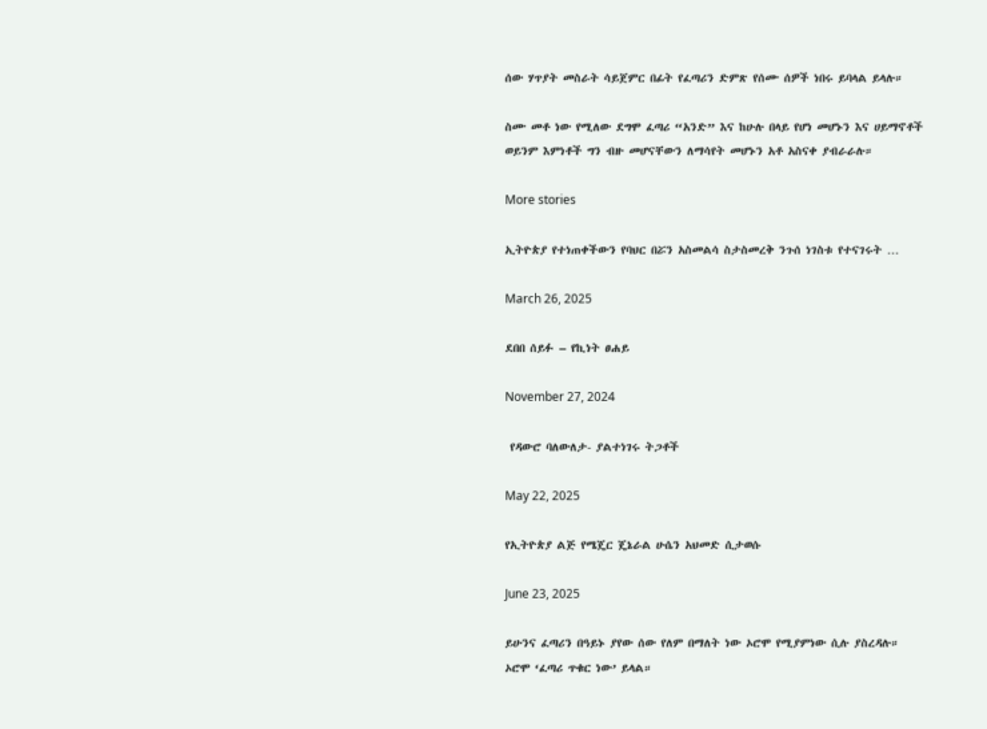ሰው ሃጥያት መስራት ሳይጀምር በፊት የፈጣሪን ድምጽ የሰሙ ሰዎች ነበሩ ይባላል ይላሉ።

ስሙ መቶ ነው የሚለው ደግሞ ፈጣሪ “አንድ” እና ከሁሉ በላይ የሆነ መሆኑን እና ሀይማኖቶች ወይንም እምነቶች ግን ብዙ መሆናቸውን ለማሳየት መሆኑን አቶ አስናቀ ያብራራሉ።

More stories

ኢትዮጵያ የተነጠቀችውን የባህር በሯን አስመልሳ ስታስመረቅ ንጉሰ ነገስቱ የተናገሩት …

March 26, 2025

ደበበ ሰይፉ – የኪነት ፀሐይ

November 27, 2024

 የዳውሮ ባለውለታ- ያልተነገሩ ትጋቶች

May 22, 2025

የኢትዮጵያ ልጅ የሜጄር ጄኔራል ሁሴን አህመድ ሲታወሱ

June 23, 2025

ይሁንና ፈጣሪን በዓይኑ ያየው ሰው የለም በማለት ነው ኦሮሞ የሚያምነው ሲሉ ያስረዳሉ። ኦሮሞ ‘ፈጣሪ ጥቁር ነው’ ይላል።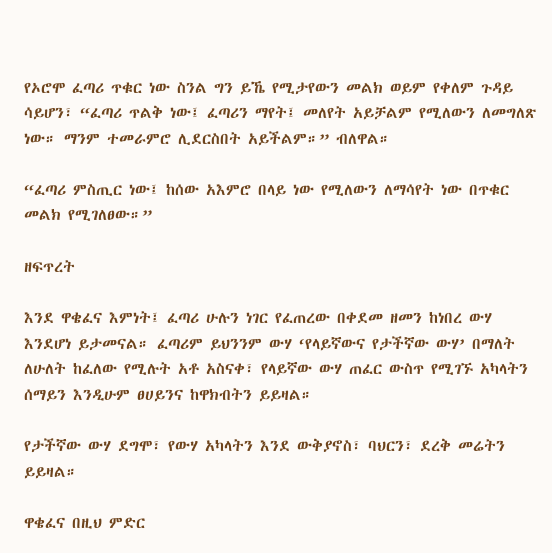የኦሮሞ ፈጣሪ ጥቁር ነው ስንል ግን ይኼ የሚታየውን መልክ ወይም የቀለም ጉዳይ ሳይሆን፣ “ፈጣሪ ጥልቅ ነው፤ ፈጣሪን ማየት፤ መለየት አይቻልም የሚለውን ለመግለጽ ነው። ማንም ተመራምሮ ሊደርስበት አይችልም።” ብለዋል።

“ፈጣሪ ምስጢር ነው፤ ከሰው አእምሮ በላይ ነው የሚለውን ለማሳየት ነው በጥቁር መልክ የሚገለፀው።”

ዘፍጥረት

እንደ ዋቄፈና እምነት፤ ፈጣሪ ሁሉን ነገር የፈጠረው በቀደመ ዘመን ከነበረ ውሃ እንደሆነ ይታመናል። ፈጣሪም ይህንንም ውሃ ‘የላይኛውና የታችኛው ውሃ’ በማለት ለሁለት ከፈለው የሚሉት አቶ አስናቀ፣ የላይኛው ውሃ ጠፈር ውስጥ የሚገኙ አካላትን ሰማይን እንዲሁም ፀሀይንና ከዋክብትን ይይዛል።

የታችኛው ውሃ ደግሞ፣ የውሃ አካላትን እንደ ውቅያኖስ፣ ባህርን፣ ደረቅ መሬትን ይይዛል።

ዋቄፈና በዚህ ምድር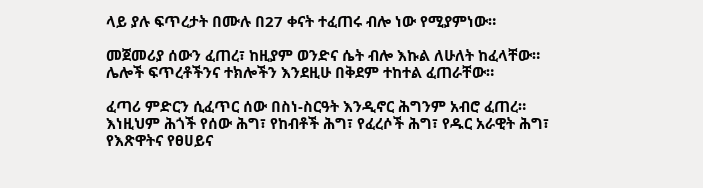ላይ ያሉ ፍጥረታት በሙሉ በ27 ቀናት ተፈጠሩ ብሎ ነው የሚያምነው።

መጀመሪያ ሰውን ፈጠረ፣ ከዚያም ወንድና ሴት ብሎ እኩል ለሁለት ከፈላቸው። ሌሎች ፍጥረቶችንና ተክሎችን እንደዚሁ በቅደም ተከተል ፈጠራቸው።

ፈጣሪ ምድርን ሲፈጥር ሰው በስነ-ስርዓት እንዲኖር ሕግንም አብሮ ፈጠረ። እነዚህም ሕጎች የሰው ሕግ፣ የከብቶች ሕግ፣ የፈረሶች ሕግ፣ የዱር አራዊት ሕግ፣ የእጽዋትና የፀሀይና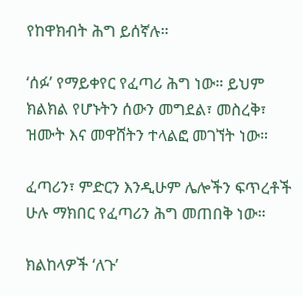የከዋክብት ሕግ ይሰኛሉ።

‘ሰፉ’ የማይቀየር የፈጣሪ ሕግ ነው። ይህም ክልክል የሆኑትን ሰውን መግደል፣ መስረቅ፣ ዝሙት እና መዋሸትን ተላልፎ መገኘት ነው።

ፈጣሪን፣ ምድርን እንዲሁም ሌሎችን ፍጥረቶች ሁሉ ማክበር የፈጣሪን ሕግ መጠበቅ ነው።

ክልከላዎች ‘ለጉ’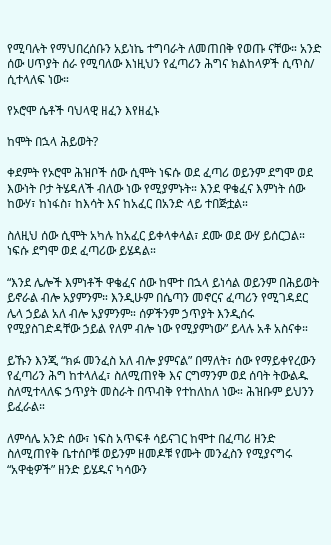የሚባሉት የማህበረሰቡን አይነኬ ተግባራት ለመጠበቅ የወጡ ናቸው። አንድ ሰው ሀጥያት ሰራ የሚባለው እነዚህን የፈጣሪን ሕግና ክልከላዎች ሲጥስ/ ሲተላለፍ ነው።

የኦሮሞ ሴቶች ባህላዊ ዘፈን እየዘፈኑ

ከሞት በኋላ ሕይወት?

ቀደምት የኦሮሞ ሕዝቦች ሰው ሲሞት ነፍሱ ወደ ፈጣሪ ወይንም ደግሞ ወደ እውነት ቦታ ትሄዳለች ብለው ነው የሚያምኑት። እንደ ዋቄፈና እምነት ሰው ከውሃ፣ ከነፋስ፣ ከእሳት እና ከአፈር በአንድ ላይ ተበጅቷል።

ስለዚህ ሰው ሲሞት አካሉ ከአፈር ይቀላቀላል፣ ደሙ ወደ ውሃ ይሰርጋል። ነፍሱ ደግሞ ወደ ፈጣሪው ይሄዳል።

“እንደ ሌሎች እምነቶች ዋቄፈና ሰው ከሞተ በኋላ ይነሳል ወይንም በሕይወት ይኖራል ብሎ አያምንም። እንዲሁም በሴጣን መኖርና ፈጣሪን የሚገዳደር ሌላ ኃይል አለ ብሎ አያምንም። ሰዎችንም ኃጥያት እንዲሰሩ የሚያስገድዳቸው ኃይል የለም ብሎ ነው የሚያምነው” ይላሉ አቶ አስናቀ።

ይኹን እንጂ “ክፉ መንፈስ አለ ብሎ ያምናል” በማለት፣ ሰው የማይቀየረውን የፈጣሪን ሕግ ከተላለፈ፣ ስለሚጠየቅ እና ርግማንም ወደ ሰባት ትውልዱ ስለሚተላለፍ ኃጥያት መስራት በጥብቅ የተከለከለ ነው። ሕዝቡም ይህንን ይፈራል።

ለምሳሌ አንድ ሰው፣ ነፍስ አጥፍቶ ሳይናገር ከሞተ በፈጣሪ ዘንድ ስለሚጠየቅ ቤተሰቦቹ ወይንም ዘመዶቹ የሙት መንፈስን የሚያናግሩ “አዋቂዎች” ዘንድ ይሄዱና ካሳውን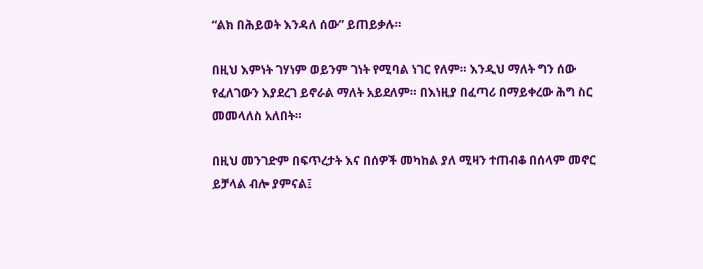“ልክ በሕይወት እንዳለ ሰው” ይጠይቃሉ።

በዚህ እምነት ገሃነም ወይንም ገነት የሚባል ነገር የለም። እንዲህ ማለት ግን ሰው የፈለገውን እያደረገ ይኖራል ማለት አይደለም። በእነዚያ በፈጣሪ በማይቀረው ሕግ ስር መመላለስ አለበት።

በዚህ መንገድም በፍጥረታት እና በሰዎች መካከል ያለ ሚዛን ተጠብቆ በሰላም መኖር ይቻላል ብሎ ያምናል፤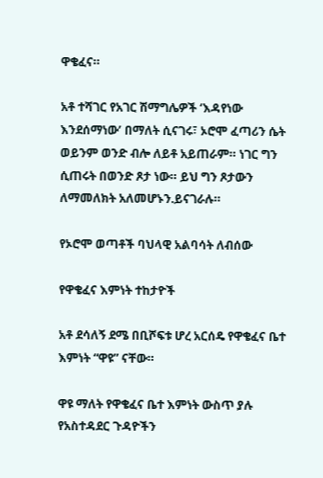ዋቄፈና።

አቶ ተሻገር የአገር ሽማግሌዎች ‘እዳየነው እንደሰማነው’ በማለት ሲናገሩ፣ ኦሮሞ ፈጣሪን ሴት ወይንም ወንድ ብሎ ለይቶ አይጠራም። ነገር ግን ሲጠሩት በወንድ ጾታ ነው። ይህ ግን ጾታውን ለማመለክት አለመሆኑን.ይናገራሉ።

የኦሮሞ ወጣቶች ባህላዊ አልባሳት ለብሰው

የዋቄፈና እምነት ተከታዮች

አቶ ደሳለኝ ደሜ በቢሾፍቱ ሆረ አርሰዴ የዋቄፈና ቤተ እምነት “ዋዩ” ናቸው።

ዋዩ ማለት የዋቄፈና ቤተ እምነት ውስጥ ያሉ የአስተዳደር ጉዳዮችን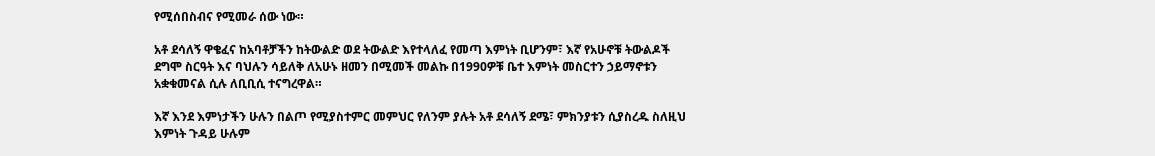የሚሰበስብና የሚመራ ሰው ነው።

አቶ ደሳለኝ ዋቄፈና ከአባቶቻችን ከትውልድ ወደ ትውልድ እየተላለፈ የመጣ እምነት ቢሆንም፣ እኛ የአሁኖቹ ትውልዶች ደግሞ ስርዓት እና ባህሉን ሳይለቅ ለአሁኑ ዘመን በሚመች መልኩ በ1990ዎቹ ቤተ እምነት መስርተን ኃይማኖቱን አቋቁመናል ሲሉ ለቢቢሲ ተናግረዋል።

እኛ እንደ እምነታችን ሁሉን በልጦ የሚያስተምር መምህር የለንም ያሉት አቶ ደሳለኝ ደሜ፣ ምክንያቱን ሲያስረዱ ስለዚህ እምነት ጉዳይ ሁሉም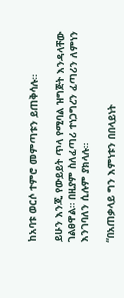ከአባቱ ወርሶ ተምሮ መምጣቱን ይጠቅሳሉ።

ይሁን እንጂ የውይይት ጥላ የሚባል ዝግጅት እንዳላቸው ገልፀዋል። በዚያም ስለፈጣሪ ተነጋግረን ፈጣሪን ለምነን እንገባለን ሲሉም ያክላሉ።

“በአጠቃላይ ግን እምነቱን በበላይነት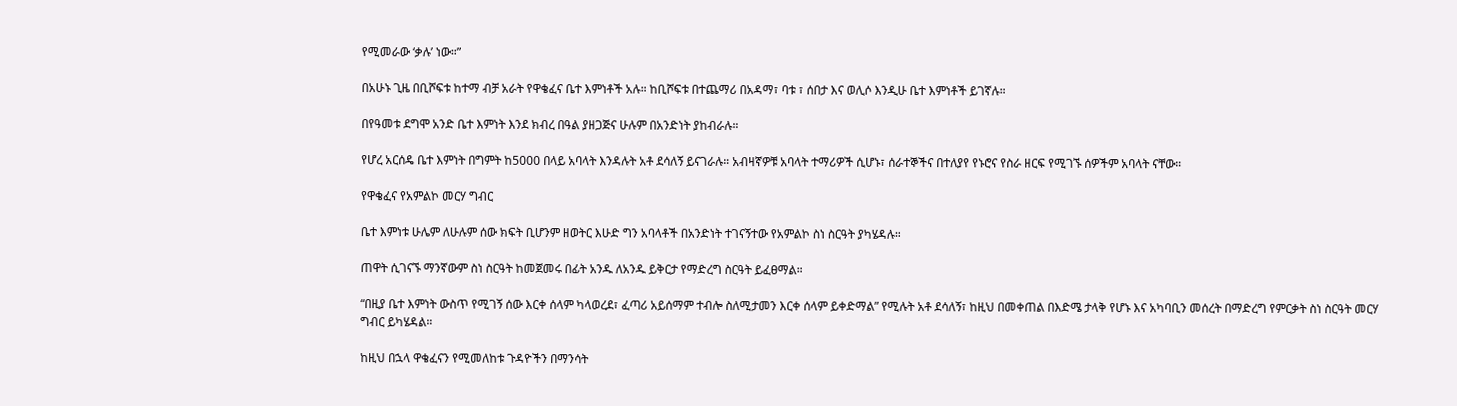የሚመራው ‘ቃሉ’ ነው።”

በአሁኑ ጊዜ በቢሾፍቱ ከተማ ብቻ አራት የዋቄፈና ቤተ እምነቶች አሉ። ከቢሾፍቱ በተጨማሪ በአዳማ፣ ባቱ ፣ ሰበታ እና ወሊሶ እንዲሁ ቤተ እምነቶች ይገኛሉ።

በየዓመቱ ደግሞ አንድ ቤተ እምነት እንደ ክብረ በዓል ያዘጋጅና ሁሉም በአንድነት ያከብራሉ።

የሆረ አርሰዴ ቤተ እምነት በግምት ከ5000 በላይ አባላት እንዳሉት አቶ ደሳለኝ ይናገራሉ። አብዛኛዎቹ አባላት ተማሪዎች ሲሆኑ፣ ሰራተኞችና በተለያየ የኑሮና የስራ ዘርፍ የሚገኙ ሰዎችም አባላት ናቸው።

የዋቄፈና የአምልኮ መርሃ ግብር

ቤተ እምነቱ ሁሌም ለሁሉም ሰው ክፍት ቢሆንም ዘወትር እሁድ ግን አባላቶች በአንድነት ተገናኝተው የአምልኮ ስነ ስርዓት ያካሄዳሉ።

ጠዋት ሲገናኙ ማንኛውም ስነ ስርዓት ከመጀመሩ በፊት አንዱ ለአንዱ ይቅርታ የማድረግ ስርዓት ይፈፀማል።

“በዚያ ቤተ እምነት ውስጥ የሚገኝ ሰው እርቀ ሰላም ካላወረደ፣ ፈጣሪ አይሰማም ተብሎ ስለሚታመን እርቀ ሰላም ይቀድማል” የሚሉት አቶ ደሳለኝ፣ ከዚህ በመቀጠል በእድሜ ታላቅ የሆኑ እና አካባቢን መሰረት በማድረግ የምርቃት ስነ ስርዓት መርሃ ግብር ይካሄዳል።

ከዚህ በኋላ ዋቄፈናን የሚመለከቱ ጉዳዮችን በማንሳት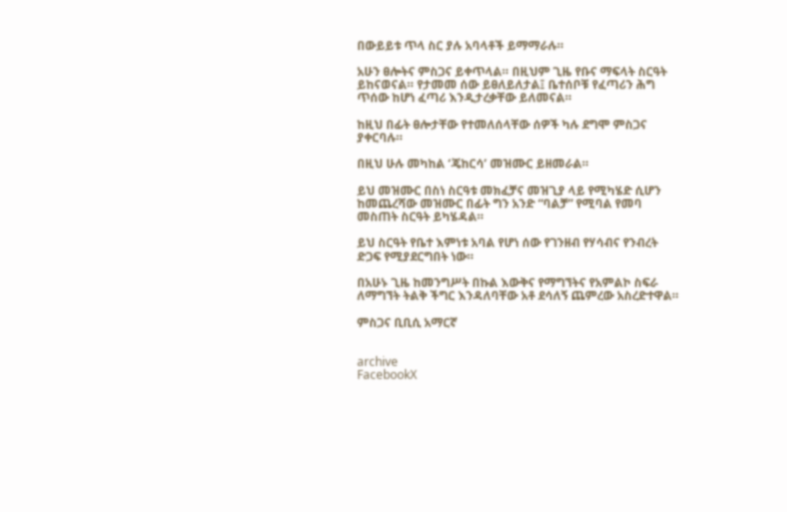በውይይቱ ጥላ ስር ያሉ አባላቶች ይማማራሉ።

አሁን ፀሎትና ምስጋና ይቀጥላል። በዚህም ጊዜ የቡና ማፍላት ስርዓት ይከናወናል። የታመመ ሰው ይፀለይለታል፤ ቤተሰቦቹ የፈጣሪን ሕግ ጥሰው ከሆነ ፈጣሪ እንዲታረቃቸው ይለመናል።

ከዚህ በፊት ፀሎታቸው የተመለሰላቸው ሰዎች ካሉ ደግሞ ምስጋና ያቀርባሉ።

በዚህ ሁሉ መካከል ‘ጄከርሳ’ መዝሙር ይዘመራል።

ይህ መዝሙር በስነ ስርዓቱ መክፈቻና መዝጊያ ላይ የሚካሄድ ሲሆን ከመጨረሻው መዝሙር በፊት ግን አንድ “ባልቻ” የሚባል የመባ መስጠት ስርዓት ይካሄዳል።

ይህ ስርዓት የቤተ እምነቱ አባል የሆነ ሰው የገንዘብ የሃሳብና የንብረት ድጋፍ የሚያደርግበት ነው።

በአሁኑ ጊዜ ከመንግሥት በኩል እውቅና የማግኘትና የአምልኮ ስፍራ ለማግኘት ትልቅ ችግር እንዳለባቸው አቶ ደሳለኝ ጨምረው አስረድተዋል።

ምስጋና ቢቢሲ አማርኛ


archive
FacebookX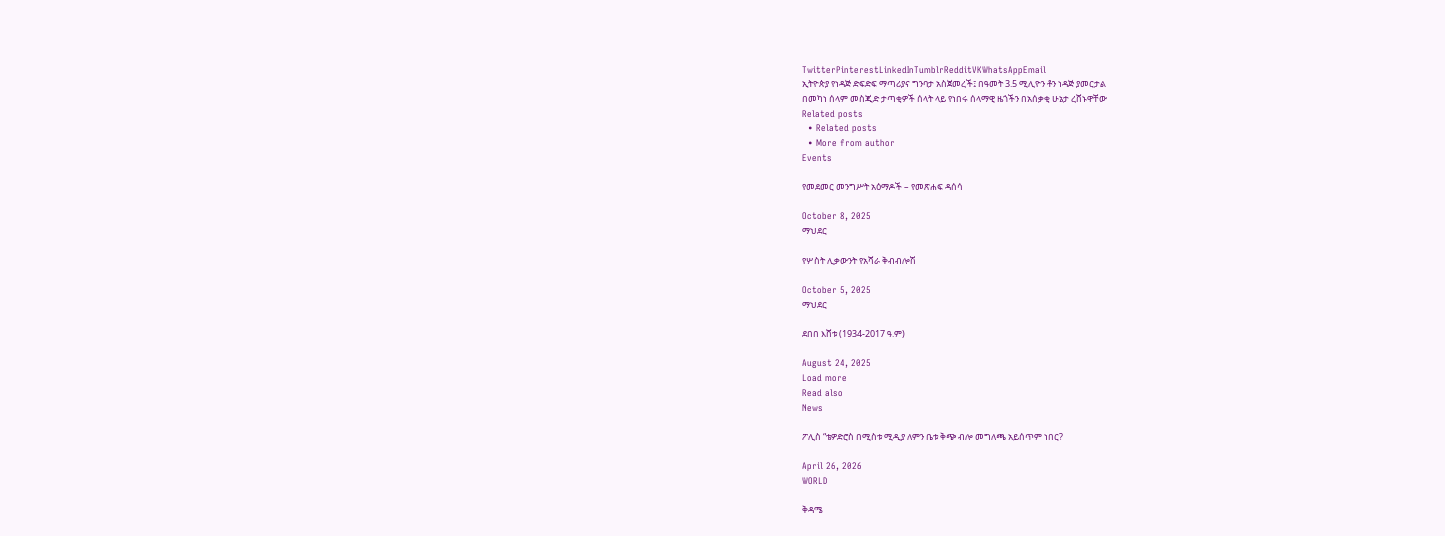TwitterPinterestLinkedInTumblrRedditVKWhatsAppEmail
ኢትዮጵያ የነዳጅ ድፍድፍ ማጣሪያና ግንባታ አስጀመረች፤ በዓመት 3.5 ሚሊዮን ቶን ነዳጅ ያመርታል
በመካነ ሰላም መስጂድ ታጣቂዎች ሰላት ላይ የነበሩ ሰላማዊ ዜጎችን በአሰቃቂ ሁኔታ ረሸኑዋቸው
Related posts
  • Related posts
  • More from author
Events

የመደመር መንግሥት አዕማዶች – የመጽሐፍ ዳሰሳ

October 8, 2025
ማህደር

የሦስት ሊቃውንት የአሻራ ቅብብሎሽ

October 5, 2025
ማህደር

ደበበ እሸቱ (1934-2017 ዓ.ም)

August 24, 2025
Load more
Read also
News

ፖሊስ “ቴዎድሮስ በሚስቱ ሚዲያ ለምን ቤቱ ቅጭ ብሎ መግለጫ አይሰጥም ነበር?

April 26, 2026
WORLD

ቅዳሜ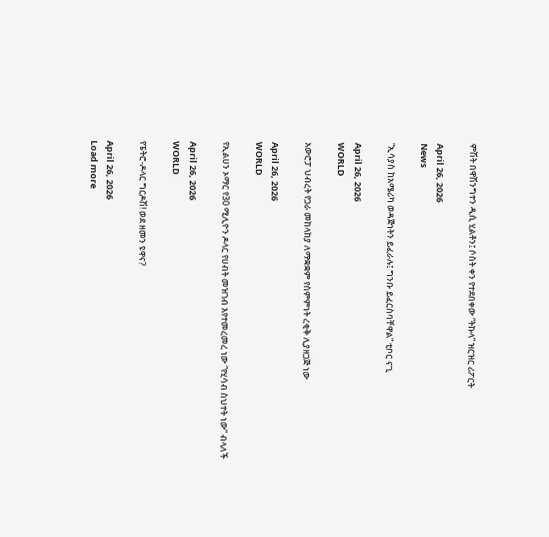ምሽት በዋሽንግተን ዲሲ ሂልቶን፤ ሶስት ቀን የተደበቀው “ትኩላ” ዝርዝር ሪፖርት

April 26, 2026
News

“ኢሳያስ ከአሜሪካ ወዳጅነትን ይፈራሉ፤ ግንቡ ይፈርስባቸዋል” ቲቦር ናጊ

April 26, 2026
WORLD

አውሮፓ ህብረት የጋራ መከላከያ ለማቋቋም የስምምነት ረቂቅ ሊያዘጋጅ ነው

April 26, 2026
WORLD

የኢልሀን ኦማር የ30 ሚሊዮን ዶላር የሀብት መዝገብ እየተመረመረ ነው “የሂሳብ ስህተት ነው” ብላለች

April 26, 2026
WORLD

የፔትሮ-ዶላር ግርዶሽ! ወደ ዘመን ዩዋና?

April 26, 2026
Load more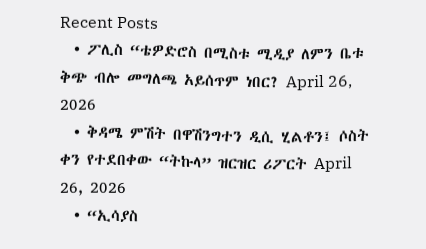Recent Posts
  • ፖሊስ “ቴዎድሮስ በሚስቱ ሚዲያ ለምን ቤቱ ቅጭ ብሎ መግለጫ አይሰጥም ነበር? April 26, 2026
  • ቅዳሜ ምሽት በዋሽንግተን ዲሲ ሂልቶን፤ ሶስት ቀን የተደበቀው “ትኩላ” ዝርዝር ሪፖርት April 26, 2026
  • “ኢሳያስ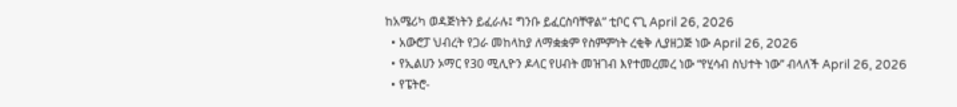ከአሜሪካ ወዳጅነትን ይፈራሉ፤ ግንቡ ይፈርስባቸዋል” ቲቦር ናጊ April 26, 2026
  • አውሮፓ ህብረት የጋራ መከላከያ ለማቋቋም የስምምነት ረቂቅ ሊያዘጋጅ ነው April 26, 2026
  • የኢልሀን ኦማር የ30 ሚሊዮን ዶላር የሀብት መዝገብ እየተመረመረ ነው “የሂሳብ ስህተት ነው” ብላለች April 26, 2026
  • የፔትሮ-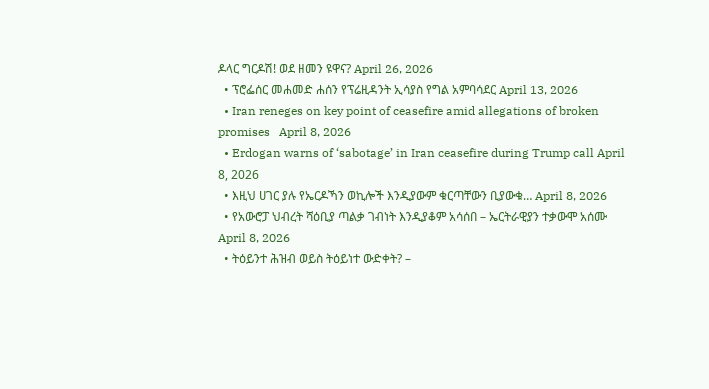ዶላር ግርዶሽ! ወደ ዘመን ዩዋና? April 26, 2026
  • ፕሮፌሰር መሐመድ ሐሰን የፕሬዚዳንት ኢሳያስ የግል አምባሳደር April 13, 2026
  • Iran reneges on key point of ceasefire amid allegations of broken promises   April 8, 2026
  • Erdogan warns of ‘sabotage’ in Iran ceasefire during Trump call April 8, 2026
  • እዚህ ሀገር ያሉ የኤርዶኻን ወኪሎች እንዲያውም ቁርጣቸውን ቢያውቁ… April 8, 2026
  • የአውሮፓ ህብረት ሻዕቢያ ጣልቃ ገብነት እንዲያቆም አሳሰበ – ኤርትራዊያን ተቃውሞ አሰሙ April 8, 2026
  • ትዕይንተ ሕዝብ ወይስ ትዕይነተ ውድቀት? –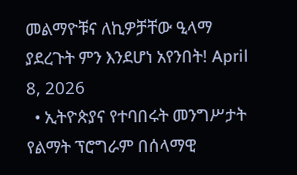መልማዮቹና ለኪዎቻቸው ዒላማ ያደረጉት ምን እንደሆነ አየንበት! April 8, 2026
  • ኢትዮጵያና የተባበሩት መንግሥታት የልማት ፕሮግራም በሰላማዊ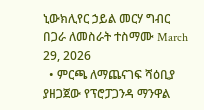ኒውክሊየር ኃይል መርሃ ግብር በጋራ ለመስራት ተስማሙ March 29, 2026
  • ምርጫ ለማጨናገፍ ሻዕቢያ ያዘጋጀው የፕሮፓጋንዳ ማንዋል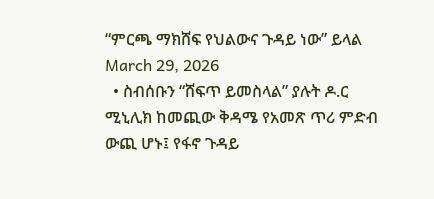“ምርጫ ማክሸፍ የህልውና ጉዳይ ነው” ይላል March 29, 2026
  • ስብሰቡን “ሸፍጥ ይመስላል” ያሉት ዶ.ር ሚኒሊክ ከመጪው ቅዳሜ የአመጽ ጥሪ ምድብ ውጪ ሆኑ፤ የፋኖ ጉዳይ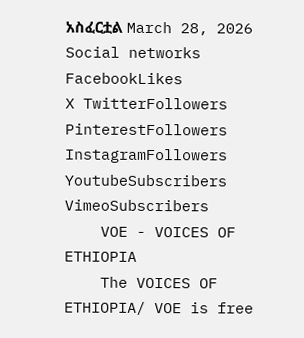አስፈርቷል March 28, 2026
Social networks
FacebookLikes
X TwitterFollowers
PinterestFollowers
InstagramFollowers
YoutubeSubscribers
VimeoSubscribers
    VOE - VOICES OF ETHIOPIA
    The VOICES OF ETHIOPIA/ VOE is free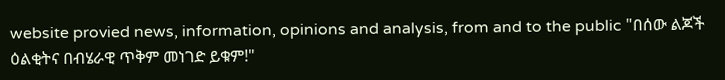website provied news, information, opinions and analysis, from and to the public "በሰው ልጆች ዕልቂትና በብሄራዊ ጥቅም መነገድ ይቁም!"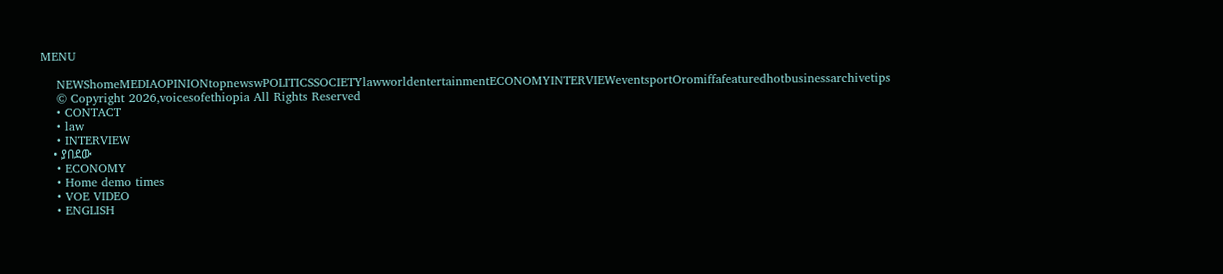MENU

    NEWShomeMEDIAOPINIONtopnewswPOLITICSSOCIETYlawworldentertainmentECONOMYINTERVIEWeventsportOromiffafeaturedhotbusinessarchivetips
    © Copyright 2026,voicesofethiopia All Rights Reserved
    • CONTACT
    • law
    • INTERVIEW
    • ያበደው
    • ECONOMY
    • Home demo times
    • VOE VIDEO
    • ENGLISH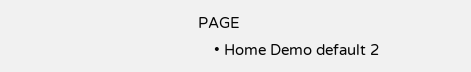PAGE
    • Home Demo default 2